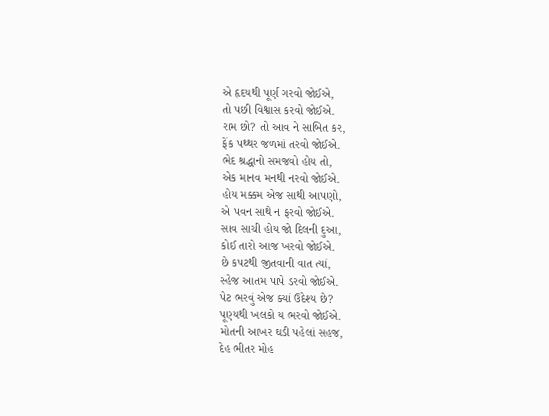એ હૃદયથી પૂર્ણ ગરવો જોઈએ,
તો પછી વિશ્વાસ કરવો જોઈએ.
રામ છો? તો આવ ને સાબિત કર,
ફેંક પથ્થર જળમાં તરવો જોઈએ.
ભેદ શ્રદ્ધાનો સમજવો હોય તો,
એક માનવ મનથી નરવો જોઈએ.
હોય મક્કમ એજ સાથી આપણો,
એ પવન સાથે ન ફરવો જોઈએ.
સાવ સાચી હોય જો દિલની દુઆ,
કોઈ તારો આજ ખરવો જોઈએ.
છે કપટથી જીતવાની વાત ત્યાં,
સ્હેજ આતમ પાપે ડરવો જોઈએ.
પેટ ભરવું એજ ક્યાં ઉદેશ્ય છે?
પૂણ્યથી ખલકો ય ભરવો જોઈએ.
મોતની આખર ઘડી પહેલાં સહજ,
દેહ ભીતર મોહ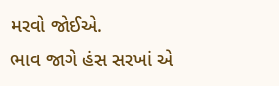મરવો જોઈએ.
ભાવ જાગે હંસ સરખાં એ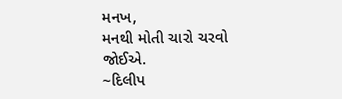મનખ,
મનથી મોતી ચારો ચરવો જોઈએ.
~દિલીપ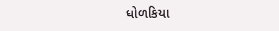ધોળકિયા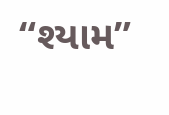“શ્યામ”